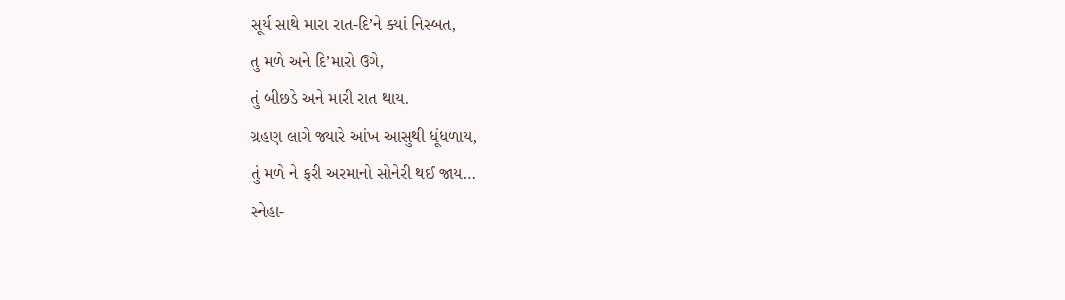સૂર્ય સાથે મારા રાત-દિ’ને ક્યાં નિસ્બત,
તુ મળે અને દિ’મારો ઉગે,
તું બીછડે અને મારી રાત થાય.
ગ્રહણ લાગે જ્યારે આંખ આસુથી ધૂંધળાય,
તું મળે ને ફરી અરમાનો સોનેરી થઈ જાય…
સ્નેહા-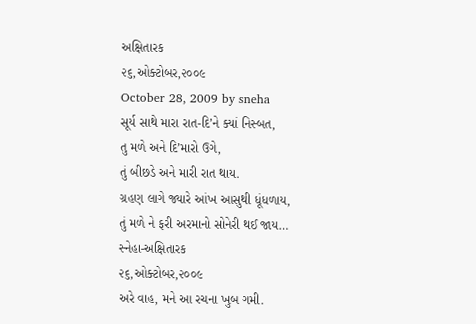અક્ષિતારક
૨૬,ઓક્ટોબર,૨૦૦૯
October 28, 2009 by sneha
સૂર્ય સાથે મારા રાત-દિ’ને ક્યાં નિસ્બત,
તુ મળે અને દિ’મારો ઉગે,
તું બીછડે અને મારી રાત થાય.
ગ્રહણ લાગે જ્યારે આંખ આસુથી ધૂંધળાય,
તું મળે ને ફરી અરમાનો સોનેરી થઈ જાય…
સ્નેહા-અક્ષિતારક
૨૬,ઓક્ટોબર,૨૦૦૯
અરે વાહ, મને આ રચના ખુબ ગમી.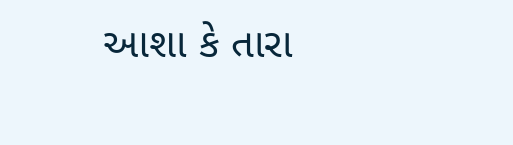આશા કે તારા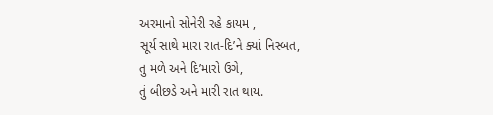અરમાનો સોનેરી રહે કાયમ ,
સૂર્ય સાથે મારા રાત-દિ’ને ક્યાં નિસ્બત,
તુ મળે અને દિ’મારો ઉગે,
તું બીછડે અને મારી રાત થાય.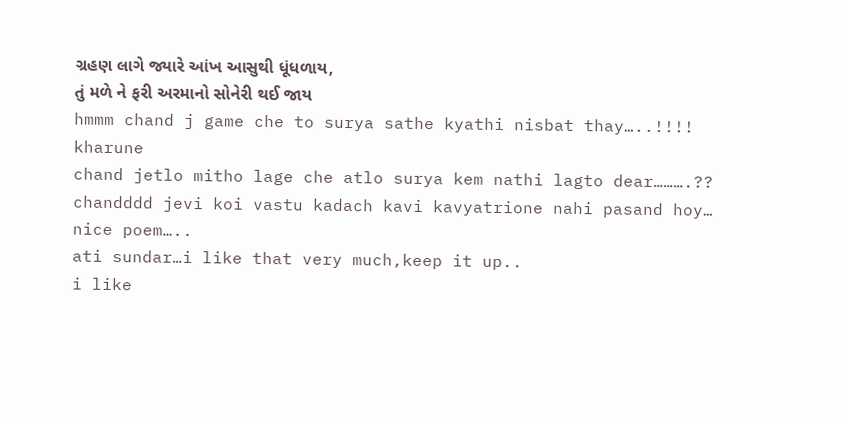ગ્રહણ લાગે જ્યારે આંખ આસુથી ધૂંધળાય,
તું મળે ને ફરી અરમાનો સોનેરી થઈ જાય
hmmm chand j game che to surya sathe kyathi nisbat thay…..!!!! kharune
chand jetlo mitho lage che atlo surya kem nathi lagto dear……….??
chandddd jevi koi vastu kadach kavi kavyatrione nahi pasand hoy… nice poem…..
ati sundar…i like that very much,keep it up..
i like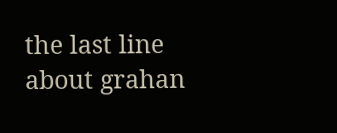the last line about grahan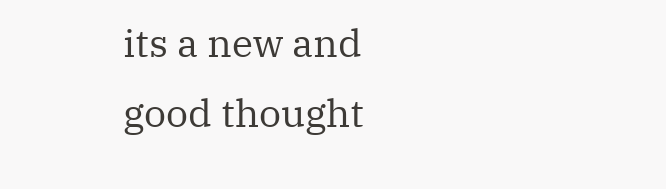its a new and good thought